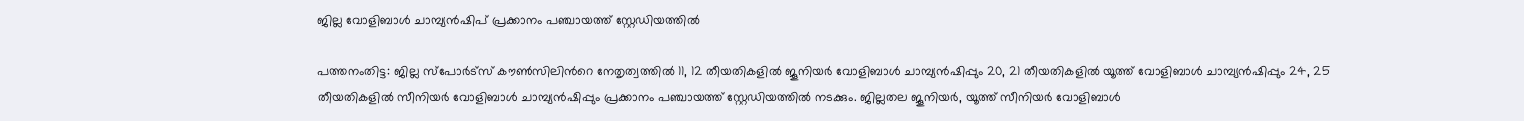ജില്ല വോളിബാള്‍ ചാമ്പ്യന്‍ഷിപ് പ്രക്കാനം പഞ്ചായത്ത് സ്റ്റേഡിയത്തില്‍

പത്തനംതിട്ട: ജില്ല സ്പോര്‍ട്സ് കൗണ്‍സിലിന്‍റെ നേതൃത്വത്തില്‍ 11, 12 തീയതികളില്‍ ജൂനിയര്‍ വോളിബാള്‍ ചാമ്പ്യന്‍ഷിപ്പും 20, 21 തീയതികളില്‍ യൂത്ത് വോളിബാള്‍ ചാമ്പ്യന്‍ഷിപ്പും 24, 25 തീയതികളില്‍ സീനിയര്‍ വോളിബാള്‍ ചാമ്പ്യന്‍ഷിപ്പും പ്രക്കാനം പഞ്ചായത്ത് സ്റ്റേഡിയത്തില്‍ നടക്കും. ജില്ലതല ജൂനിയര്‍, യൂത്ത് സീനിയര്‍ വോളിബാള്‍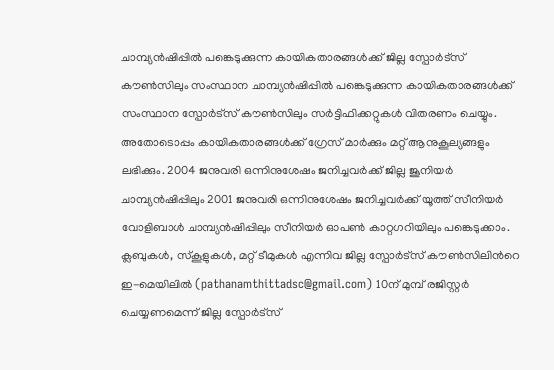ചാമ്പ്യന്‍ഷിപ്പില്‍ പങ്കെടുക്കുന്ന കായികതാരങ്ങള്‍ക്ക് ജില്ല സ്പോര്‍ട്സ് കൗണ്‍സിലും സംസ്ഥാന ചാമ്പ്യന്‍ഷിപ്പില്‍ പങ്കെടുക്കുന്ന കായികതാരങ്ങള്‍ക്ക് സംസ്ഥാന സ്പോര്‍ട്സ് കൗണ്‍സിലും സര്‍ട്ടിഫിക്കറ്റുകള്‍ വിതരണം ചെയ്യും. അതോടൊപ്പം കായികതാരങ്ങള്‍ക്ക് ഗ്രേസ് മാര്‍ക്കും മറ്റ് ആനുകൂല്യങ്ങളും ലഭിക്കും. 2004 ജനുവരി ഒന്നിനുശേഷം ജനിച്ചവര്‍ക്ക് ജില്ല ജൂനിയര്‍ ചാമ്പ്യന്‍ഷിപ്പിലും 2001 ജനുവരി ഒന്നിനുശേഷം ജനിച്ചവര്‍ക്ക് യൂത്ത് സീനിയര്‍ വോളിബാള്‍ ചാമ്പ്യന്‍ഷിപ്പിലും സീനിയര്‍ ഓപണ്‍ കാറ്റഗറിയിലും പങ്കെടുക്കാം. ക്ലബുകള്‍, സ്‌കൂളുകള്‍, മറ്റ് ടീമുകള്‍ എന്നിവ ജില്ല സ്പോര്‍ട്സ് കൗണ്‍സിലിന്‍റെ ഇ-മെയിലില്‍ (pathanamthittadsc@gmail.com) 10ന് മുമ്പ് രജിസ്റ്റര്‍ ചെയ്യണമെന്ന് ജില്ല സ്പോര്‍ട്സ്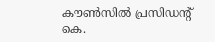കൗണ്‍സില്‍ പ്രസിഡന്‍റ് കെ.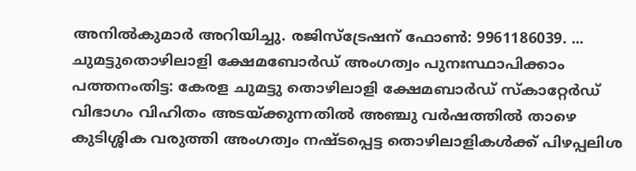അനില്‍കുമാര്‍ അറിയിച്ചു. രജിസ്ട്രേഷന് ഫോൺ: 9961186039. ... ചുമട്ടുതൊഴിലാളി ക്ഷേമബോര്‍ഡ് അംഗത്വം പുനഃസ്ഥാപിക്കാം പത്തനംതിട്ട: കേരള ചുമട്ടു തൊഴിലാളി ക്ഷേമബാര്‍ഡ് സ്‌കാറ്റേര്‍ഡ് വിഭാഗം വിഹിതം അടയ്ക്കുന്നതില്‍ അഞ്ചു വര്‍ഷത്തില്‍ താഴെ കുടിശ്ശിക വരുത്തി അംഗത്വം നഷ്ടപ്പെട്ട തൊഴിലാളികള്‍ക്ക് പിഴപ്പലിശ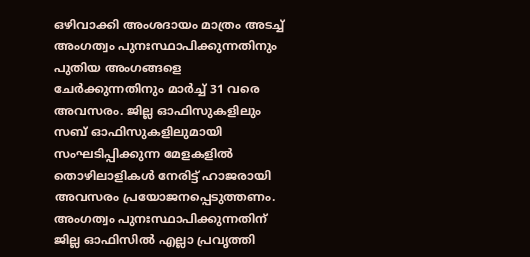ഒഴിവാക്കി അംശദായം മാത്രം അടച്ച് അംഗത്വം പുനഃസ്ഥാപിക്കുന്നതിനും പുതിയ അംഗങ്ങളെ ചേര്‍ക്കുന്നതിനും മാര്‍ച്ച് 31 വരെ അവസരം. ജില്ല ഓഫിസുകളിലും സബ് ഓഫിസുകളിലുമായി സംഘടിപ്പിക്കുന്ന മേളകളില്‍ തൊഴിലാളികള്‍ നേരിട്ട് ഹാജരായി അവസരം പ്രയോജനപ്പെടുത്തണം. അംഗത്വം പുനഃസ്ഥാപിക്കുന്നതിന് ജില്ല ഓഫിസില്‍ എല്ലാ പ്രവൃത്തി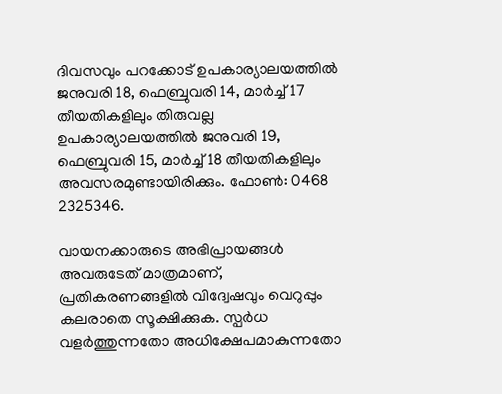ദിവസവും പറക്കോട് ഉപകാര്യാലയത്തില്‍ ജനുവരി 18, ഫെബ്രുവരി 14, മാര്‍ച്ച് 17 തീയതികളിലും തിരുവല്ല ഉപകാര്യാലയത്തില്‍ ജനുവരി 19, ഫെബ്രുവരി 15, മാര്‍ച്ച് 18 തീയതികളിലും അവസരമുണ്ടായിരിക്കും. ഫോണ്‍: 0468 2325346.

വായനക്കാരുടെ അഭിപ്രായങ്ങള്‍ അവരുടേത് മാത്രമാണ്, പ്രതികരണങ്ങളിൽ വിദ്വേഷവും വെറുപ്പും കലരാതെ സൂക്ഷിക്കുക. സ്പർധ വളർത്തുന്നതോ അധിക്ഷേപമാകുന്നതോ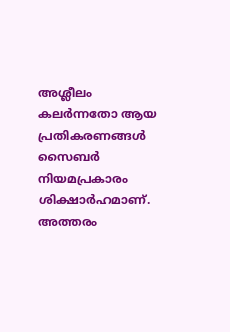അശ്ലീലം കലർന്നതോ ആയ പ്രതികരണങ്ങൾ സൈബർ നിയമപ്രകാരം ശിക്ഷാർഹമാണ്. അത്തരം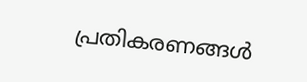പ്രതികരണങ്ങൾ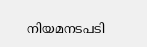നിയമനടപടി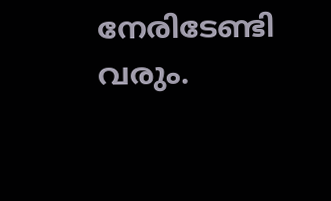നേരിടേണ്ടി വരും.